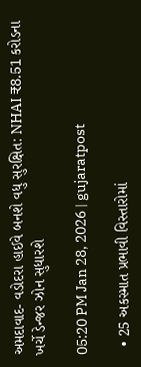અમદાવાદ- વડોદરા હાઈવે બનશે વધુ સુરક્ષિત: NHAI ₹8.51 કરોડના ખર્ચે ડેન્જર ઝોન સુધારશે

05:20 PM Jan 28, 2026 | gujaratpost

  • 25 અકસ્માત પ્રભાવી વિસ્તારોમાં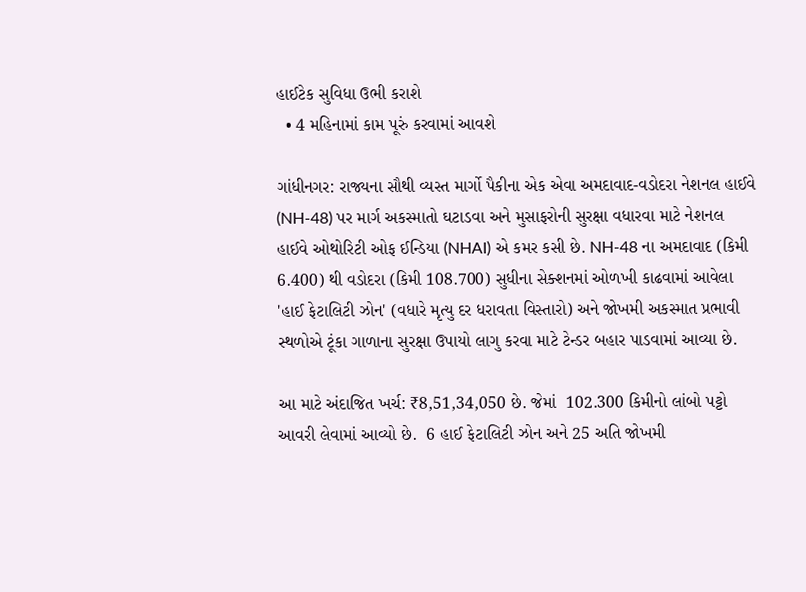હાઈટેક સુવિધા ઉભી કરાશે
  • 4 મહિનામાં કામ પૂરું કરવામાં આવશે

ગાંધીનગર: રાજ્યના સૌથી વ્યસ્ત માર્ગો પૈકીના એક એવા અમદાવાદ-વડોદરા નેશનલ હાઈવે (NH-48) પર માર્ગ અકસ્માતો ઘટાડવા અને મુસાફરોની સુરક્ષા વધારવા માટે નેશનલ હાઈવે ઓથોરિટી ઓફ ઈન્ડિયા (NHAI) એ કમર કસી છે. NH-48 ના અમદાવાદ (કિમી 6.400) થી વડોદરા (કિમી 108.700) સુધીના સેક્શનમાં ઓળખી કાઢવામાં આવેલા 'હાઈ ફેટાલિટી ઝોન' (વધારે મૃત્યુ દર ધરાવતા વિસ્તારો) અને જોખમી અકસ્માત પ્રભાવી સ્થળોએ ટૂંકા ગાળાના સુરક્ષા ઉપાયો લાગુ કરવા માટે ટેન્ડર બહાર પાડવામાં આવ્યા છે.

આ માટે અંદાજિત ખર્ચ: ₹8,51,34,050 છે. જેમાં  102.300 કિમીનો લાંબો પટ્ટો આવરી લેવામાં આવ્યો છે.  6 હાઈ ફેટાલિટી ઝોન અને 25 અતિ જોખમી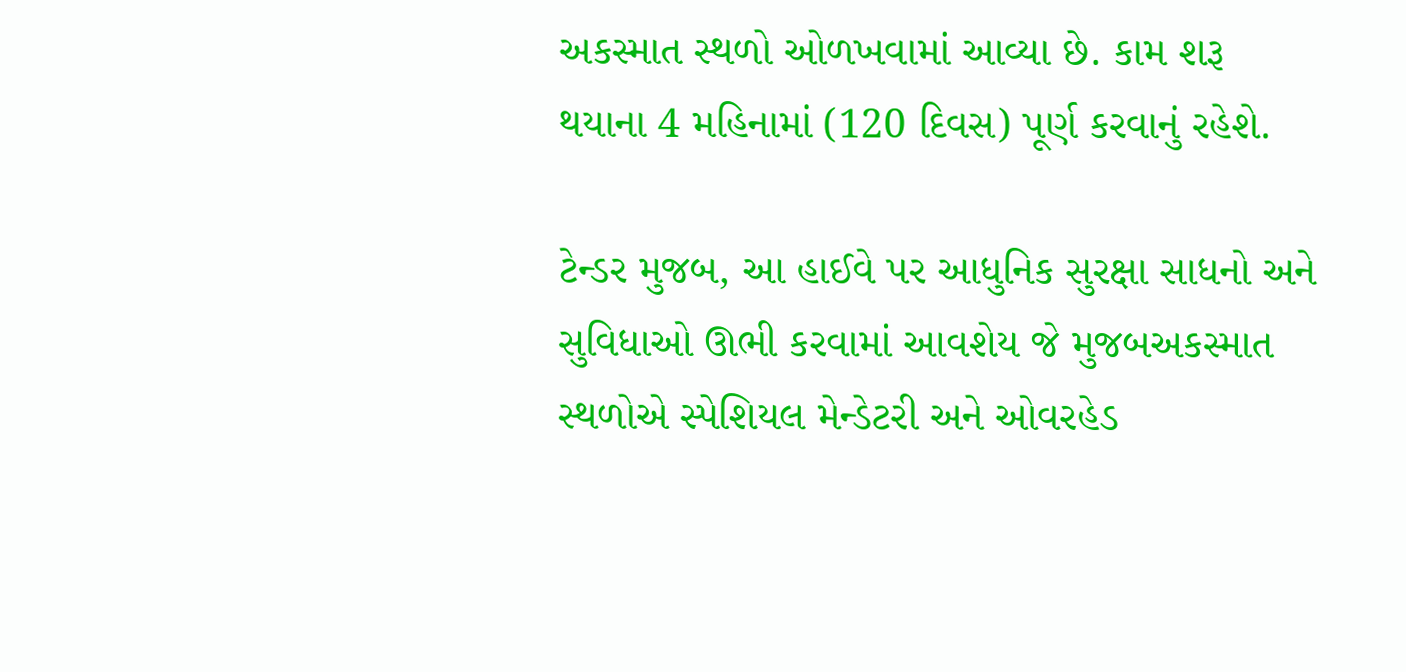અકસ્માત સ્થળો ઓળખવામાં આવ્યા છે. કામ શરૂ થયાના 4 મહિનામાં (120 દિવસ) પૂર્ણ કરવાનું રહેશે.

ટેન્ડર મુજબ, આ હાઈવે પર આધુનિક સુરક્ષા સાધનો અને સુવિધાઓ ઊભી કરવામાં આવશેય જે મુજબઅકસ્માત સ્થળોએ સ્પેશિયલ મેન્ડેટરી અને ઓવરહેડ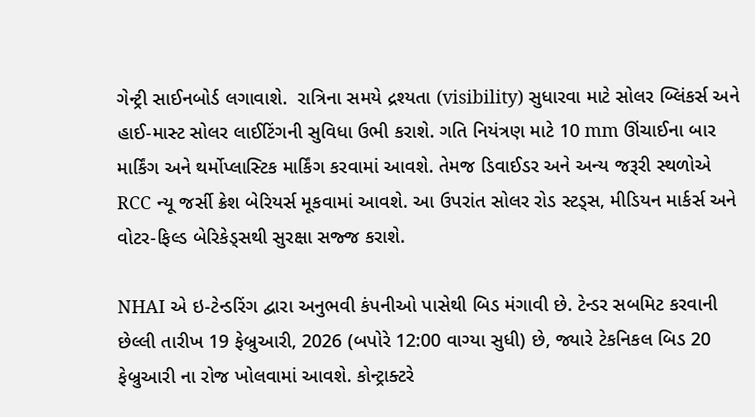ગેન્ટ્રી સાઈનબોર્ડ લગાવાશે.  રાત્રિના સમયે દ્રશ્યતા (visibility) સુધારવા માટે સોલર બ્લિંકર્સ અને હાઈ-માસ્ટ સોલર લાઈટિંગની સુવિધા ઉભી કરાશે. ગતિ નિયંત્રણ માટે 10 mm ઊંચાઈના બાર માર્કિંગ અને થર્મોપ્લાસ્ટિક માર્કિંગ કરવામાં આવશે. તેમજ ડિવાઈડર અને અન્ય જરૂરી સ્થળોએ RCC ન્યૂ જર્સી ક્રેશ બેરિયર્સ મૂકવામાં આવશે. આ ઉપરાંત સોલર રોડ સ્ટડ્સ, મીડિયન માર્કર્સ અને વોટર-ફિલ્ડ બેરિકેડ્સથી સુરક્ષા સજ્જ કરાશે.

NHAI એ ઇ-ટેન્ડરિંગ દ્વારા અનુભવી કંપનીઓ પાસેથી બિડ મંગાવી છે. ટેન્ડર સબમિટ કરવાની છેલ્લી તારીખ 19 ફેબ્રુઆરી, 2026 (બપોરે 12:00 વાગ્યા સુધી) છે, જ્યારે ટેકનિકલ બિડ 20 ફેબ્રુઆરી ના રોજ ખોલવામાં આવશે. કોન્ટ્રાક્ટરે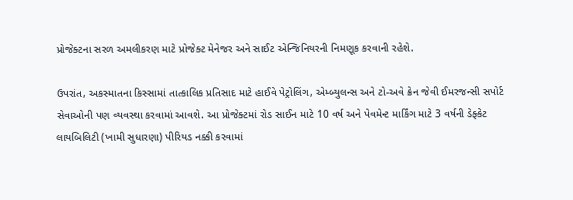પ્રોજેક્ટના સરળ અમલીકરણ માટે પ્રોજેક્ટ મેનેજર અને સાઈટ એન્જિનિયરની નિમણૂક કરવાની રહેશે.

ઉપરાંત, અકસ્માતના કિસ્સામાં તાત્કાલિક પ્રતિસાદ માટે હાઈવે પેટ્રોલિંગ, એમ્બ્યુલન્સ અને ટો-અવે ક્રેન જેવી ઈમરજન્સી સપોર્ટ સેવાઓની પણ વ્યવસ્થા કરવામાં આવશે. આ પ્રોજેક્ટમાં રોડ સાઈન માટે 10 વર્ષ અને પેવમેન્ટ માર્કિંગ માટે 3 વર્ષની ડેફ્કેટ લાયબિલિટી (ખામી સુધારણા) પીરિયડ નક્કી કરવામાં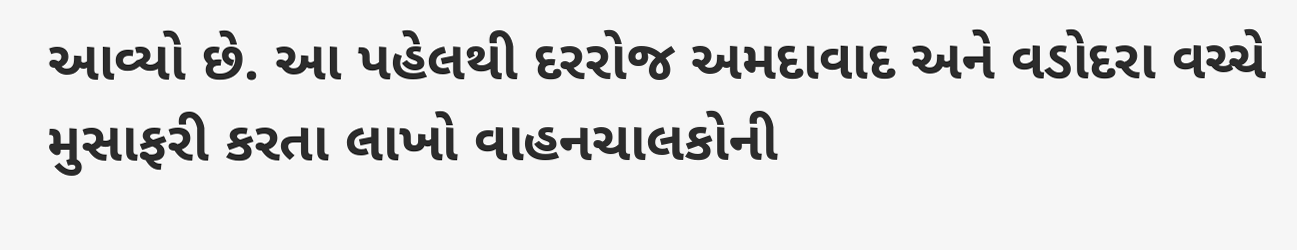આવ્યો છે. આ પહેલથી દરરોજ અમદાવાદ અને વડોદરા વચ્ચે મુસાફરી કરતા લાખો વાહનચાલકોની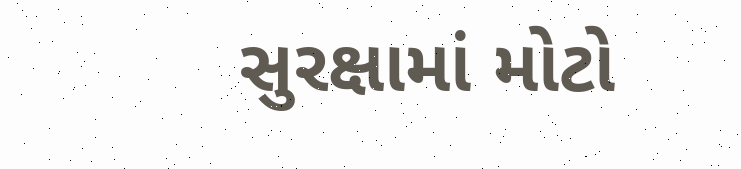સુરક્ષામાં મોટો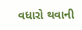વધારો થવાની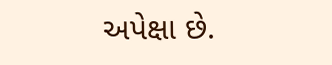અપેક્ષા છે.